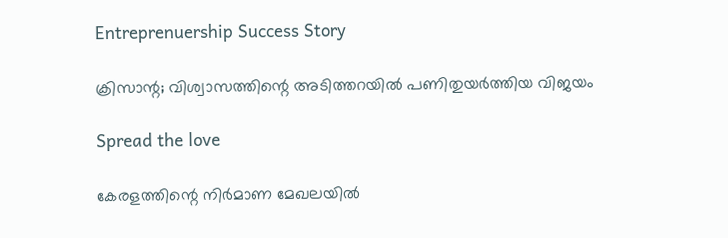Entreprenuership Success Story

ക്രിസാന്റ; വിശ്വാസത്തിന്റെ അടിത്തറയില്‍ പണിതുയര്‍ത്തിയ വിജയം

Spread the love

കേരളത്തിന്റെ നിര്‍മാണ മേഖലയില്‍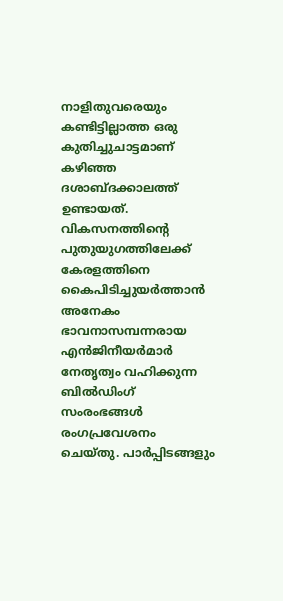നാളിതുവരെയും കണ്ടിട്ടില്ലാത്ത ഒരു കുതിച്ചുചാട്ടമാണ് കഴിഞ്ഞ ദശാബ്ദക്കാലത്ത് ഉണ്ടായത്. വികസനത്തിന്റെ പുതുയുഗത്തിലേക്ക് കേരളത്തിനെ കൈപിടിച്ചുയര്‍ത്താന്‍ അനേകം ഭാവനാസമ്പന്നരായ എന്‍ജിനീയര്‍മാര്‍ നേതൃത്വം വഹിക്കുന്ന ബില്‍ഡിംഗ് സംരംഭങ്ങള്‍ രംഗപ്രവേശനം ചെയ്തു. പാര്‍പ്പിടങ്ങളും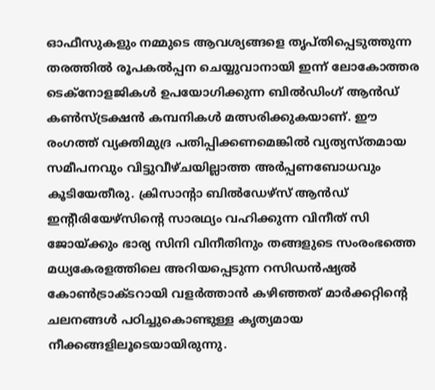ഓഫീസുകളും നമ്മുടെ ആവശ്യങ്ങളെ തൃപ്തിപ്പെടുത്തുന്ന തരത്തില്‍ രൂപകല്‍പ്പന ചെയ്യുവാനായി ഇന്ന് ലോകോത്തര ടെക്‌നോളജികള്‍ ഉപയോഗിക്കുന്ന ബില്‍ഡിംഗ് ആന്‍ഡ് കണ്‍സ്ട്രക്ഷന്‍ കമ്പനികള്‍ മത്സരിക്കുകയാണ്. ഈ രംഗത്ത് വ്യക്തിമുദ്ര പതിപ്പിക്കണമെങ്കില്‍ വ്യത്യസ്തമായ സമീപനവും വിട്ടുവീഴ്ചയില്ലാത്ത അര്‍പ്പണബോധവും കൂടിയേതീരു. ക്രിസാന്റാ ബില്‍ഡേഴ്‌സ് ആന്‍ഡ് ഇന്റീരിയേഴ്‌സിന്റെ സാരഥ്യം വഹിക്കുന്ന വിനീത് സി ജോയ്ക്കും ഭാര്യ സിനി വിനീതിനും തങ്ങളുടെ സംരംഭത്തെ മധ്യകേരളത്തിലെ അറിയപ്പെടുന്ന റസിഡന്‍ഷ്യല്‍ കോണ്‍ട്രാക്ടറായി വളര്‍ത്താന്‍ കഴിഞ്ഞത് മാര്‍ക്കറ്റിന്റെ ചലനങ്ങള്‍ പഠിച്ചുകൊണ്ടുള്ള കൃത്യമായ നീക്കങ്ങളിലൂടെയായിരുന്നു.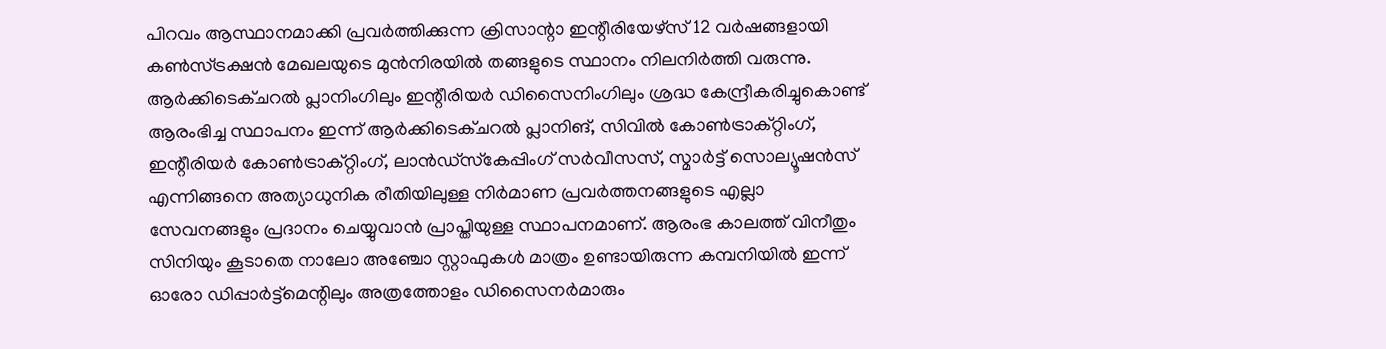പിറവം ആസ്ഥാനമാക്കി പ്രവര്‍ത്തിക്കുന്ന ക്രിസാന്റാ ഇന്റീരിയേഴ്‌സ് 12 വര്‍ഷങ്ങളായി കണ്‍സ്ട്രക്ഷന്‍ മേഖലയുടെ മുന്‍നിരയില്‍ തങ്ങളുടെ സ്ഥാനം നിലനിര്‍ത്തി വരുന്നു. ആര്‍ക്കിടെക്ചറല്‍ പ്ലാനിംഗിലും ഇന്റീരിയര്‍ ഡിസൈനിംഗിലും ശ്രദ്ധ കേന്ദ്രീകരിച്ചുകൊണ്ട് ആരംഭിച്ച സ്ഥാപനം ഇന്ന് ആര്‍ക്കിടെക്ചറല്‍ പ്ലാനിങ്, സിവില്‍ കോണ്‍ട്രാക്റ്റിംഗ്, ഇന്റീരിയര്‍ കോണ്‍ട്രാക്റ്റിംഗ്, ലാന്‍ഡ്‌സ്‌കേപ്പിംഗ് സര്‍വീസസ്, സ്മാര്‍ട്ട് സൊല്യൂഷന്‍സ് എന്നിങ്ങനെ അത്യാധുനിക രീതിയിലുള്ള നിര്‍മാണ പ്രവര്‍ത്തനങ്ങളുടെ എല്ലാ സേവനങ്ങളും പ്രദാനം ചെയ്യുവാന്‍ പ്രാപ്തിയുള്ള സ്ഥാപനമാണ്. ആരംഭ കാലത്ത് വിനീതും സിനിയും കൂടാതെ നാലോ അഞ്ചോ സ്റ്റാഫുകള്‍ മാത്രം ഉണ്ടായിരുന്ന കമ്പനിയില്‍ ഇന്ന് ഓരോ ഡിപ്പാര്‍ട്ട്‌മെന്റിലും അത്രത്തോളം ഡിസൈനര്‍മാരും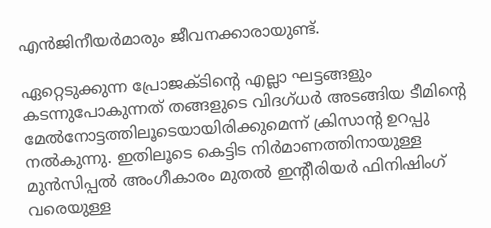എന്‍ജിനീയര്‍മാരും ജീവനക്കാരായുണ്ട്.

ഏറ്റെടുക്കുന്ന പ്രോജക്ടിന്റെ എല്ലാ ഘട്ടങ്ങളും കടന്നുപോകുന്നത് തങ്ങളുടെ വിദഗ്ധര്‍ അടങ്ങിയ ടീമിന്റെ മേല്‍നോട്ടത്തിലൂടെയായിരിക്കുമെന്ന് ക്രിസാന്റ ഉറപ്പു നല്‍കുന്നു. ഇതിലൂടെ കെട്ടിട നിര്‍മാണത്തിനായുള്ള മുന്‍സിപ്പല്‍ അംഗീകാരം മുതല്‍ ഇന്റീരിയര്‍ ഫിനിഷിംഗ് വരെയുള്ള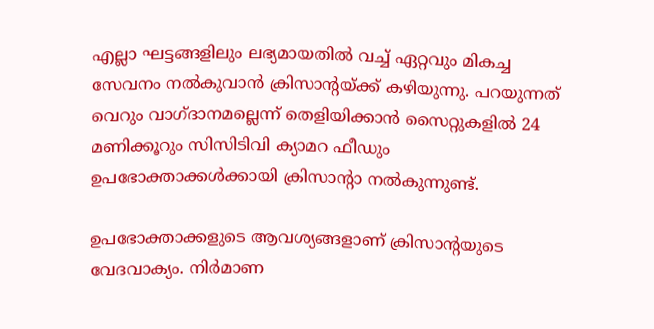എല്ലാ ഘട്ടങ്ങളിലും ലഭ്യമായതില്‍ വച്ച് ഏറ്റവും മികച്ച സേവനം നല്‍കുവാന്‍ ക്രിസാന്റയ്ക്ക് കഴിയുന്നു. പറയുന്നത് വെറും വാഗ്ദാനമല്ലെന്ന് തെളിയിക്കാന്‍ സൈറ്റുകളില്‍ 24 മണിക്കൂറും സിസിടിവി ക്യാമറ ഫീഡും ഉപഭോക്താക്കള്‍ക്കായി ക്രിസാന്റാ നല്‍കുന്നുണ്ട്.

ഉപഭോക്താക്കളുടെ ആവശ്യങ്ങളാണ് ക്രിസാന്റയുടെ വേദവാക്യം. നിര്‍മാണ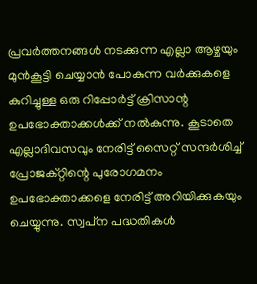പ്രവര്‍ത്തനങ്ങള്‍ നടക്കുന്ന എല്ലാ ആഴ്ചയും മുന്‍കൂട്ടി ചെയ്യാന്‍ പോകുന്ന വര്‍ക്കുകളെ കുറിച്ചുള്ള ഒരു റിപ്പോര്‍ട്ട് ക്രിസാന്റ ഉപഭോക്താക്കള്‍ക്ക് നല്‍കുന്നു. കൂടാതെ എല്ലാദിവസവും നേരിട്ട് സൈറ്റ് സന്ദര്‍ശിച്ച് പ്രോജക്റ്റിന്റെ പുരോഗമനം ഉപഭോക്താക്കളെ നേരിട്ട് അറിയിക്കുകയും ചെയ്യുന്നു. സ്വപ്‌ന പദ്ധതികള്‍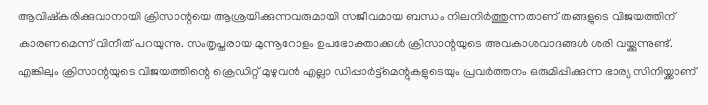ആവിഷ്‌കരിക്കുവാനായി ക്രിസാന്റയെ ആശ്രയിക്കുന്നവരുമായി സജീവമായ ബന്ധം നിലനിര്‍ത്തുന്നതാണ് തങ്ങളുടെ വിജയത്തിന് കാരണമെന്ന് വിനീത് പറയുന്നു. സംതൃപ്തരായ മുന്നൂറോളം ഉപഭോക്താക്കള്‍ ക്രിസാന്റയുടെ അവകാശവാദങ്ങള്‍ ശരി വയ്ക്കുന്നുണ്ട്. എങ്കിലും ക്രിസാന്റയുടെ വിജയത്തിന്റെ ക്രെഡിറ്റ് മുഴുവന്‍ എല്ലാ ഡിപ്പാര്‍ട്ട്‌മെന്റുകളുടെയും പ്രവര്‍ത്തനം ഒരുമിപ്പിക്കുന്ന ഭാര്യ സിനിയ്ക്കാണ്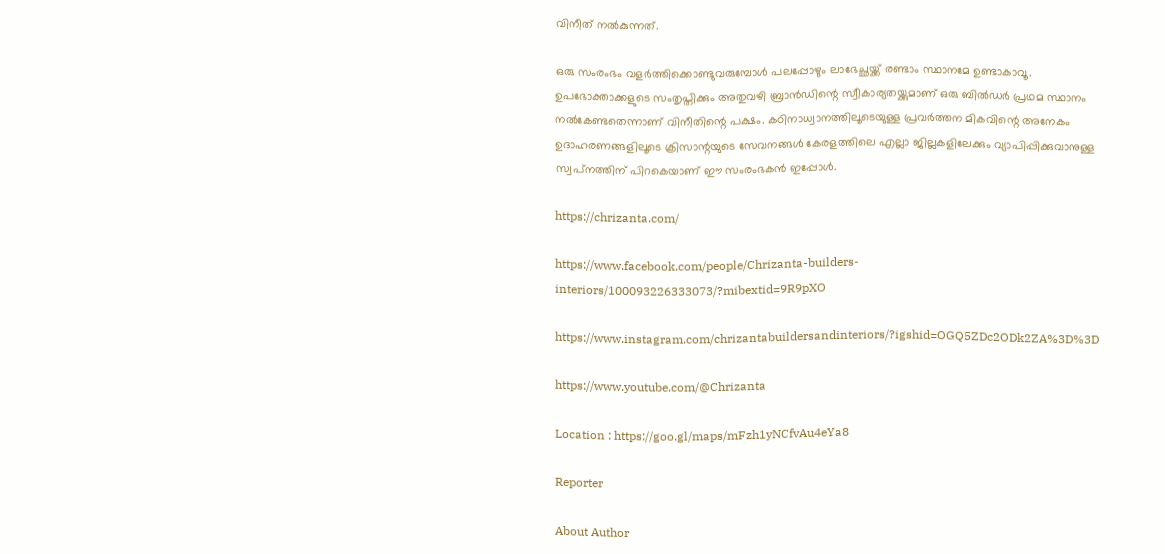വിനീത് നല്‍കുന്നത്.

ഒരു സംരംഭം വളര്‍ത്തിക്കൊണ്ടുവരുമ്പോള്‍ പലപ്പോഴും ലാഭേച്ഛയ്ക്ക് രണ്ടാം സ്ഥാനമേ ഉണ്ടാകാവൂ. ഉപഭോക്താക്കളുടെ സംതൃപ്തിക്കും അതുവഴി ബ്രാന്‍ഡിന്റെ സ്വീകാര്യതയ്ക്കുമാണ് ഒരു ബില്‍ഡര്‍ പ്രഥമ സ്ഥാനം നല്‍കേണ്ടതെന്നാണ് വിനീതിന്റെ പക്ഷം. കഠിനാധ്വാനത്തിലൂടെയുള്ള പ്രവര്‍ത്തന മികവിന്റെ അനേകം ഉദാഹരണങ്ങളിലൂടെ ക്രിസാന്റയുടെ സേവനങ്ങള്‍ കേരളത്തിലെ എല്ലാ ജില്ലകളിലേക്കും വ്യാപിപ്പിക്കുവാനുള്ള സ്വപ്‌നത്തിന് പിറകെയാണ് ഈ സംരംഭകന്‍ ഇപ്പോള്‍.

https://chrizanta.com/

https://www.facebook.com/people/Chrizanta-builders-interiors/100093226333073/?mibextid=9R9pXO

https://www.instagram.com/chrizantabuildersandinteriors/?igshid=OGQ5ZDc2ODk2ZA%3D%3D

https://www.youtube.com/@Chrizanta

Location : https://goo.gl/maps/mFzh1yNCfvAu4eYa8

Reporter

About Author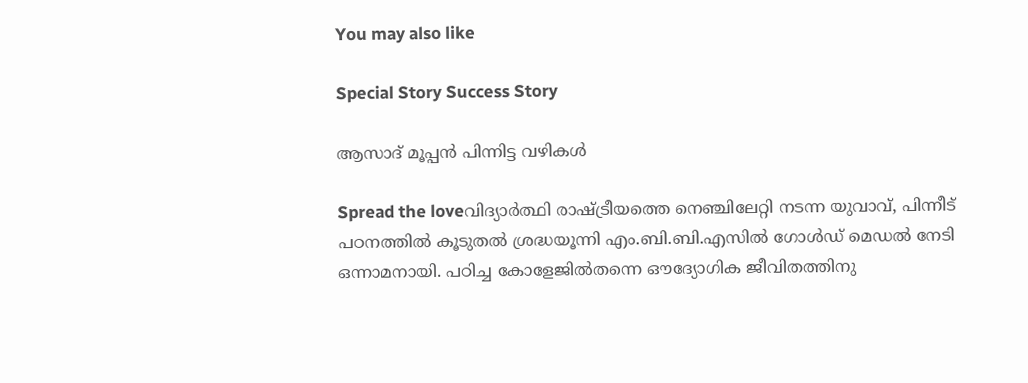You may also like

Special Story Success Story

ആസാദ് മൂപ്പന്‍ പിന്നിട്ട വഴികള്‍

Spread the loveവിദ്യാര്‍ത്ഥി രാഷ്ട്രീയത്തെ നെഞ്ചിലേറ്റി നടന്ന യുവാവ്, പിന്നീട് പഠനത്തില്‍ കൂടുതല്‍ ശ്രദ്ധയൂന്നി എം.ബി.ബി.എസില്‍ ഗോള്‍ഡ് മെഡല്‍ നേടി ഒന്നാമനായി. പഠിച്ച കോളേജില്‍തന്നെ ഔദ്യോഗിക ജീവിതത്തിനു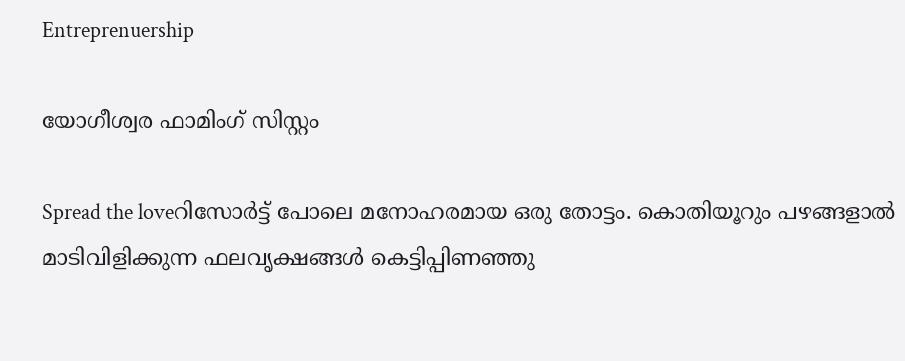Entreprenuership

യോഗീശ്വര ഫാമിംഗ് സിസ്റ്റം

Spread the loveറിസോര്‍ട്ട് പോലെ മനോഹരമായ ഒരു തോട്ടം. കൊതിയൂറും പഴങ്ങളാല്‍ മാടിവിളിക്കുന്ന ഫലവൃക്ഷങ്ങള്‍ കെട്ടിപ്പിണഞ്ഞു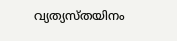വ്യത്യസ്തയിനം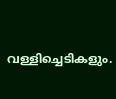വള്ളിച്ചെടികളും.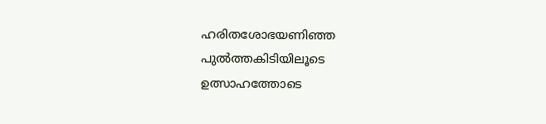ഹരിതശോഭയണിഞ്ഞ പുല്‍ത്തകിടിയിലൂടെ ഉത്സാഹത്തോടെ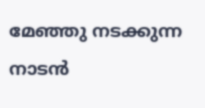മേഞ്ഞു നടക്കുന്ന നാടന്‍